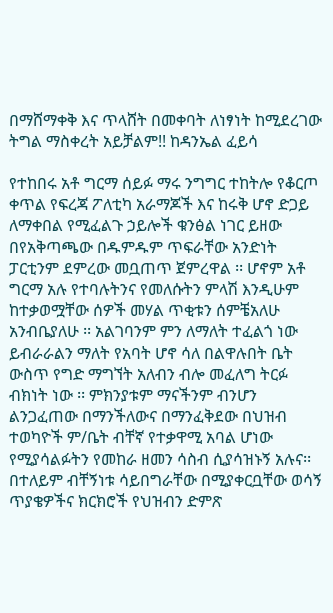በማሸማቀቅ እና ጥላሸት በመቀባት ለነፃነት ከሚደረገው ትግል ማስቀረት አይቻልም!! ከዳንኤል ፈይሳ

የተከበሩ አቶ ግርማ ሰይፉ ማሩ ንግግር ተከትሎ የቆርጦ ቀጥል የፍረጃ ፖለቲካ አራማጆች እና ከሩቅ ሆኖ ድጋይ ለማቀበል የሚፈልጉ ኃይሎች ቁንፅል ነገር ይዘው በየአቅጣጫው በዱምዱም ጥፍራቸው አንድነት ፓርቲንም ደምረው መቧጠጥ ጀምረዋል ፡፡ ሆኖም አቶ ግርማ አሉ የተባሉትንና የመለሱትን ምላሽ እንዲሁም ከተቃወሟቸው ሰዎች መሃል ጥቂቱን ሰምቼአለሁ አንብቤያለሁ ፡፡ አልገባንም ምን ለማለት ተፈልጎ ነው ይብራራልን ማለት የአባት ሆኖ ሳለ በልዋሉበት ቤት ውስጥ የግድ ማግኘት አለብን ብሎ መፈለግ ትርፉ ብክነት ነው ፡፡ ምክንያቱም ማናችንም ብንሆን ልንጋፈጠው በማንችለውና በማንፈቅደው በህዝብ ተወካዮች ም/ቤት ብቸኛ የተቃዋሚ አባል ሆነው የሚያሳልፉትን የመከራ ዘመን ሳስብ ሲያሳዝኑኝ አሉና፡፡በተለይም ብቸኝነቱ ሳይበግራቸው በሚያቀርቧቸው ወሳኝ ጥያቄዎችና ክርክሮች የህዝብን ድምጽ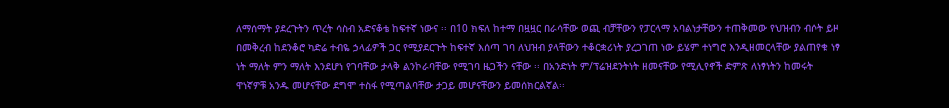ለማሰማት ያደረጉትን ጥረት ሳስብ አድናቆቴ ከፍተኛ ነውና ፡፡ በ10 ክፍለ ከተማ በዟዟር በራሳቸው ወጪ ብቻቸውን የፓርላማ አባልነታቸውን ተጠቅመው የህዝብን ብሶት ይዞ በመቅረብ ከደንቆሮ ካድሬ ተብዬ ኃላፊዎች ጋር የሚያደርጉት ከፍተኛ እሰጣ ገባ ለህዝብ ያላቸውን ተቆርቋሪነት ያረጋገጠ ነው ይሄም ተነግሮ እንዲዘመርላቸው ያልጠየቁ ነፃ ነት ማለት ምን ማለት እንደሆነ የገባቸው ታላቅ ልንኮራባቸው የሚገባ ዜጋችን ናቸው ፡፡ በአንድነት ም/ፕሬዝደንትነት ዘመናቸው የሚሊየኖች ድምጽ ለነፃነትን ከመሩት ዋነኛዎቹ አንዱ መሆናቸው ደግሞ ተስፋ የሚጣልባቸው ታጋይ መሆናቸውን ይመሰክርልኛል፡፡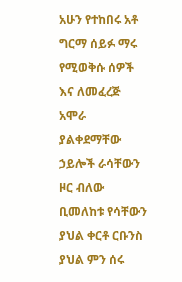አሁን የተከበሩ አቶ ግርማ ሰይፉ ማሩ የሚወቅሱ ሰዎች እና ለመፈረጅ አሞራ ያልቀደማቸው ኃይሎች ራሳቸውን ዞር ብለው ቢመለከቱ የሳቸውን ያህል ቀርቶ ርቡንስ ያህል ምን ሰሩ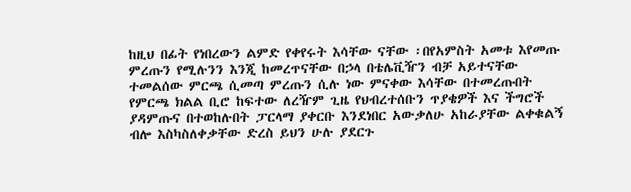ከዚህ በፊት የነበረውን ልምድ የቀየሩት እሳቸው ናቸው ፡በየአምስት አመቱ እየመጡ ምረጡን የሚሉንን እንጂ ከመረጥናቸው በኃላ በቴሌቪዥን ብቻ አይተናቸው ተመልሰው ምርጫ ሲመጣ ምረጡን ሲሉ ነው ምናቀው እሳቸው በተመረጡበት የምርጫ ክልል ቢሮ ከፍተው ለረዥም ጊዜ የህብረተሰቡን ጥያቄዎች እና ችግሮች ያዳምጡና በተወከሉበት ፓርላማ ያቀርቡ እንደነበር አውቃለሁ አከራያቸው ልቀቁልኝ ብሎ እስካስለቀቃቸው ድረስ ይህን ሁሉ ያደርጉ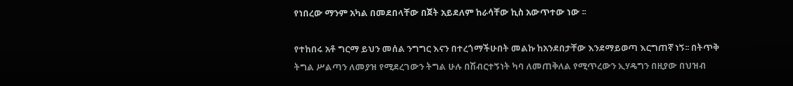የነበረው ማንም አካል በመደበላቸው በጀት አይደለም ከራሳቸው ኪስ አውጥተው ነው ፡፡

የተከበሩ አቶ ግርማ ይህን መሰል ንግግር እናን በተረጎማችሁበት መልኩ ከአንደበታቸው እንደማይወጣ እርግጠኛ ነኝ፡፡ በትጥቅ ትግል ሥልጣን ለመያዝ የሚደረገውን ትግል ሁሉ በሽብርተኝነት ካባ ለመጠቅለል የሚጥረውን ኢሃዴግን በዚያው በህዝብ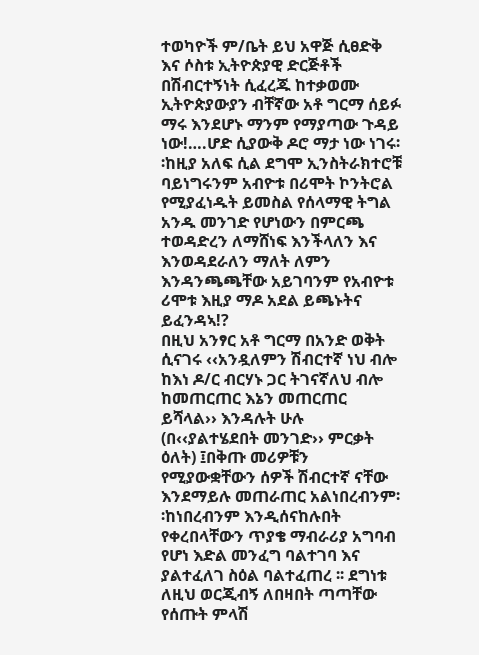ተወካዮች ም/ቤት ይህ አዋጅ ሲፀድቅ እና ሶስቱ ኢትዮጵያዊ ድርጅቶች በሽብርተኝነት ሲፈረጁ ከተቃወሙ ኢትዮጵያውያን ብቸኛው አቶ ግርማ ሰይፉ ማሩ እንደሆኑ ማንም የማያጣው ጉዳይ ነው!….ሆድ ሲያውቅ ዶሮ ማታ ነው ነገሩ፡፡ከዚያ አለፍ ሲል ደግሞ ኢንስትራክተሮቹ ባይነግሩንም አብዮቱ በሪሞት ኮንትሮል የሚያፈነዱት ይመስል የሰላማዊ ትግል አንዱ መንገድ የሆነውን በምርጫ ተወዳድረን ለማሸነፍ እንችላለን እና እንወዳደራለን ማለት ለምን እንዳንጫጫቸው አይገባንም የአብዮቱ ሪሞቱ እዚያ ማዶ አደል ይጫኑትና ይፈንዳኣ!?
በዚህ አንፃር አቶ ግርማ በአንድ ወቅት ሲናገሩ ‹‹አንዷለምን ሽብርተኛ ነህ ብሎ ከእነ ዶ/ር ብርሃኑ ጋር ትገናኛለህ ብሎ ከመጠርጠር እኔን መጠርጠር ይሻላል›› እንዳሉት ሁሉ (በ‹‹ያልተሄደበት መንገድ›› ምርቃት ዕለት) ፤በቅጡ መሪዎቹን የሚያውቋቸውን ሰዎች ሽብርተኛ ናቸው እንደማይሉ መጠራጠር አልነበረብንም፡፡ከነበረብንም እንዲሰናከሉበት የቀረበላቸውን ጥያቄ ማብራሪያ አግባብ የሆነ እድል መንፈግ ባልተገባ እና ያልተፈለገ ስዕል ባልተፈጠረ ፡፡ ደግነቱ ለዚህ ወርጂብኝ ለበዛበት ጣጣቸው የሰጡት ምላሽ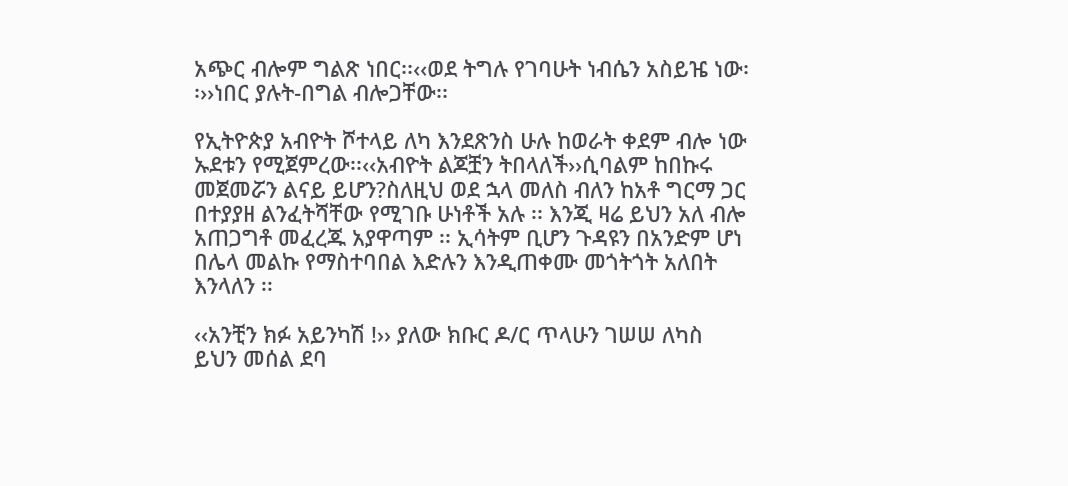አጭር ብሎም ግልጽ ነበር፡፡‹‹ወደ ትግሉ የገባሁት ነብሴን አስይዤ ነው፡፡››ነበር ያሉት-በግል ብሎጋቸው፡፡

የኢትዮጵያ አብዮት ሾተላይ ለካ እንደጽንስ ሁሉ ከወራት ቀደም ብሎ ነው ኡደቱን የሚጀምረው፡፡‹‹አብዮት ልጆቿን ትበላለች››ሲባልም ከበኩሩ መጀመሯን ልናይ ይሆን?ስለዚህ ወደ ኋላ መለስ ብለን ከአቶ ግርማ ጋር በተያያዘ ልንፈትሻቸው የሚገቡ ሁነቶች አሉ ፡፡ እንጂ ዛሬ ይህን አለ ብሎ አጠጋግቶ መፈረጁ አያዋጣም ፡፡ ኢሳትም ቢሆን ጉዳዩን በአንድም ሆነ በሌላ መልኩ የማስተባበል እድሉን እንዲጠቀሙ መጎትጎት አለበት እንላለን ፡፡

‹‹አንቺን ክፉ አይንካሽ !›› ያለው ክቡር ዶ/ር ጥላሁን ገሠሠ ለካስ ይህን መሰል ደባ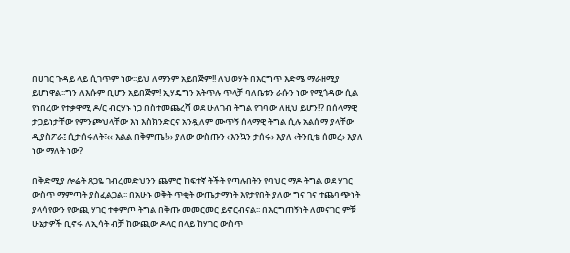በሀገር ጉዳይ ላይ ሲገጥም ነው፡፡ይህ ለማንም አይበጅም!! ለህወሃት በእርግጥ እድሜ ማራዘሚያ ይሆነዋል፡፡ግን ለእሱም ቢሆን አይበጅም! ኢሃዴግን አትጥሉ ጥላቻ ባለቤቱን ራሱን ነው የሚጎዳው ሲል የነበረው የተቃዋሚ ዶ/ር ብርሃኑ ነጋ በስተመጨረሻ ወደ ሁለገብ ትግል የገባው ለዚህ ይሆን!? በሰላማዊ ታጋይነታቸው የምንጮህላቸው እነ እስክንድርና አንዷለም ሙጥኝ ሰላማዊ ትግል ሲሉ አልሰማ ያላቸው ዲያስፖራ፤ ሲታሰሩለት፣‹‹ እልል በቅምጤ!›› ያለው ውስጡን ‹እንኳን ታሰሩ› እያለ ‹ትንቢቴ ሰመረ› እያለ ነው ማለት ነው?

በቅድሚያ ሎሬት ጸጋዬ ገብረመድህንን ጨምሮ ከፍተኛ ትችት የጣሉበትን የባህር ማዶ ትግል ወደ ሃገር ውስጥ ማምጣት ያስፈልጋል፡፡ በአሁኑ ወቅት ጥቂት ውጤታማነት እየታየበት ያለው ግና ገና ተጨባጭነት ያላሳየውን የውጪ ሃገር ተቀምጦ ትግል በቅጡ መመርመር ይኖርብናል፡፡ በእርግጠኝነት ለመናገር ምቹ ሁኔታዎች ቢኖሩ ለኢሳት ብቻ ከውጪው ዶላር በላይ ከሃገር ውስጥ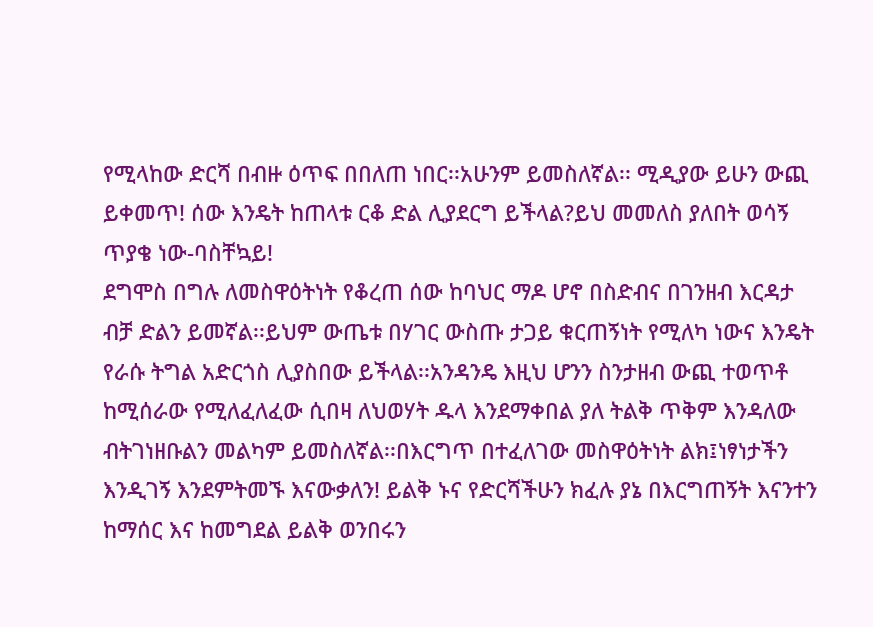የሚላከው ድርሻ በብዙ ዕጥፍ በበለጠ ነበር፡፡አሁንም ይመስለኛል፡፡ ሚዲያው ይሁን ውጪ ይቀመጥ! ሰው እንዴት ከጠላቱ ርቆ ድል ሊያደርግ ይችላል?ይህ መመለስ ያለበት ወሳኝ ጥያቄ ነው-ባስቸኳይ!
ደግሞስ በግሉ ለመስዋዕትነት የቆረጠ ሰው ከባህር ማዶ ሆኖ በስድብና በገንዘብ እርዳታ ብቻ ድልን ይመኛል፡፡ይህም ውጤቱ በሃገር ውስጡ ታጋይ ቁርጠኝነት የሚለካ ነውና እንዴት የራሱ ትግል አድርጎስ ሊያስበው ይችላል፡፡አንዳንዴ እዚህ ሆንን ስንታዘብ ውጪ ተወጥቶ ከሚሰራው የሚለፈለፈው ሲበዛ ለህወሃት ዱላ እንደማቀበል ያለ ትልቅ ጥቅም እንዳለው ብትገነዘቡልን መልካም ይመስለኛል፡፡በእርግጥ በተፈለገው መስዋዕትነት ልክ፤ነፃነታችን እንዲገኝ እንደምትመኙ እናውቃለን! ይልቅ ኑና የድርሻችሁን ክፈሉ ያኔ በእርግጠኝት እናንተን ከማሰር እና ከመግደል ይልቅ ወንበሩን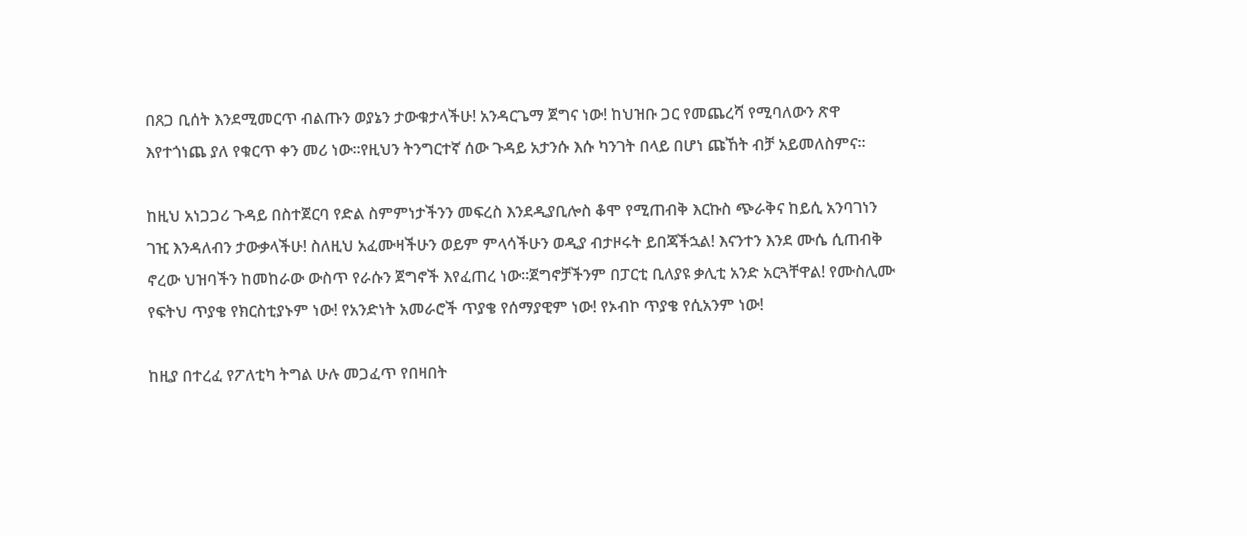በጸጋ ቢሰት እንደሚመርጥ ብልጡን ወያኔን ታውቁታላችሁ! አንዳርጌማ ጀግና ነው! ከህዝቡ ጋር የመጨረሻ የሚባለውን ጽዋ እየተጎነጨ ያለ የቁርጥ ቀን መሪ ነው፡፡የዚህን ትንግርተኛ ሰው ጉዳይ አታንሱ እሱ ካንገት በላይ በሆነ ጩኸት ብቻ አይመለስምና፡፡

ከዚህ አነጋጋሪ ጉዳይ በስተጀርባ የድል ስምምነታችንን መፍረስ እንደዲያቢሎስ ቆሞ የሚጠብቅ እርኩስ ጭራቅና ከይሲ አንባገነን ገዢ እንዳለብን ታውቃላችሁ! ስለዚህ አፈሙዛችሁን ወይም ምላሳችሁን ወዲያ ብታዞሩት ይበጃችኋል! እናንተን እንደ ሙሴ ሲጠብቅ ኖረው ህዝባችን ከመከራው ውስጥ የራሱን ጀግኖች እየፈጠረ ነው፡፡ጀግኖቻችንም በፓርቲ ቢለያዩ ቃሊቲ አንድ አርጓቸዋል! የሙስሊሙ የፍትህ ጥያቄ የክርስቲያኑም ነው! የአንድነት አመራሮች ጥያቄ የሰማያዊም ነው! የኦብኮ ጥያቄ የሲአንም ነው!

ከዚያ በተረፈ የፖለቲካ ትግል ሁሉ መጋፈጥ የበዛበት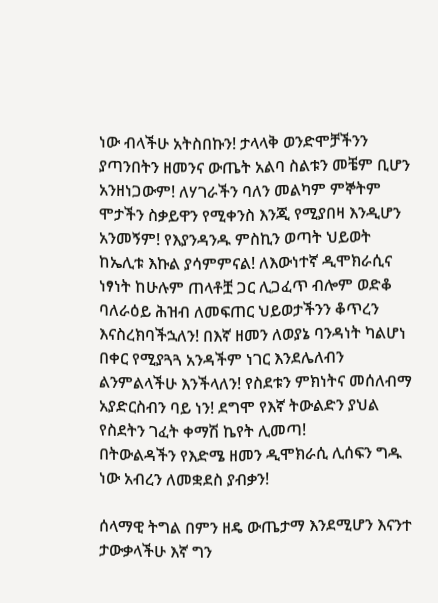ነው ብላችሁ አትስበኩን! ታላላቅ ወንድሞቻችንን ያጣንበትን ዘመንና ውጤት አልባ ስልቱን መቼም ቢሆን አንዘነጋውም! ለሃገራችን ባለን መልካም ምኞትም ሞታችን ስቃይዋን የሚቀንስ እንጂ የሚያበዛ እንዲሆን አንመኝም! የእያንዳንዱ ምስኪን ወጣት ህይወት ከኤሊቱ እኩል ያሳምምናል! ለእውነተኛ ዲሞክራሲና ነፃነት ከሁሉም ጠላቶቿ ጋር ሊጋፈጥ ብሎም ወድቆ ባለራዕይ ሕዝብ ለመፍጠር ህይወታችንን ቆጥረን እናስረክባችኋለን! በእኛ ዘመን ለወያኔ ባንዳነት ካልሆነ በቀር የሚያጓጓ አንዳችም ነገር እንደሌለብን ልንምልላችሁ እንችላለን! የስደቱን ምክነትና መሰለብማ አያድርስብን ባይ ነን! ደግሞ የእኛ ትውልድን ያህል የስደትን ገፈት ቀማሽ ኬየት ሊመጣ!
በትውልዳችን የእድሜ ዘመን ዲሞክራሲ ሊሰፍን ግዱ ነው አብረን ለመቋደስ ያብቃን!

ሰላማዊ ትግል በምን ዘዴ ውጤታማ እንደሚሆን እናንተ ታውቃላችሁ እኛ ግን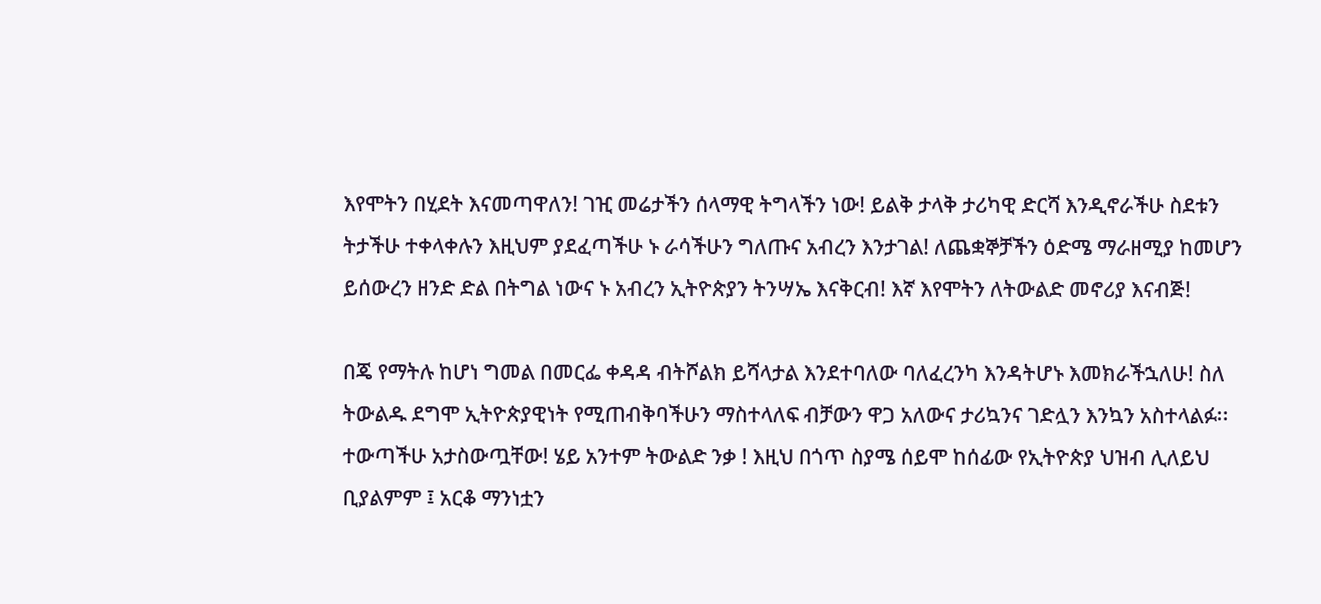እየሞትን በሂደት እናመጣዋለን! ገዢ መሬታችን ሰላማዊ ትግላችን ነው! ይልቅ ታላቅ ታሪካዊ ድርሻ እንዲኖራችሁ ስደቱን ትታችሁ ተቀላቀሉን እዚህም ያደፈጣችሁ ኑ ራሳችሁን ግለጡና አብረን እንታገል! ለጨቋኞቻችን ዕድሜ ማራዘሚያ ከመሆን ይሰውረን ዘንድ ድል በትግል ነውና ኑ አብረን ኢትዮጵያን ትንሣኤ እናቅርብ! እኛ እየሞትን ለትውልድ መኖሪያ እናብጅ!

በጄ የማትሉ ከሆነ ግመል በመርፌ ቀዳዳ ብትሾልክ ይሻላታል እንደተባለው ባለፈረንካ እንዳትሆኑ እመክራችኋለሁ! ስለ ትውልዱ ደግሞ ኢትዮጵያዊነት የሚጠብቅባችሁን ማስተላለፍ ብቻውን ዋጋ አለውና ታሪኳንና ገድሏን እንኳን አስተላልፉ፡፡ተውጣችሁ አታስውጧቸው! ሄይ አንተም ትውልድ ንቃ ! እዚህ በጎጥ ስያሜ ሰይሞ ከሰፊው የኢትዮጵያ ህዝብ ሊለይህ ቢያልምም ፤ አርቆ ማንነቷን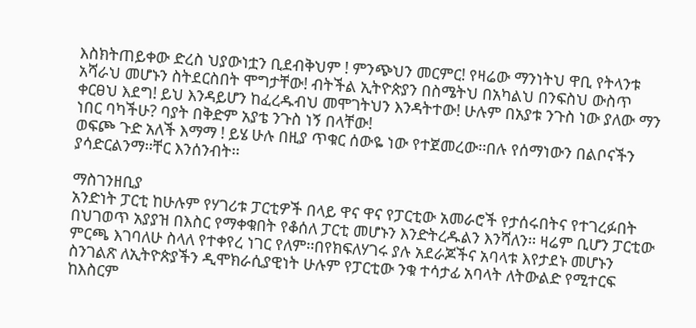እስክትጠይቀው ድረስ ህያውነቷን ቢደብቅህም ! ምንጭህን መርምር! የዛሬው ማንነትህ ዋቢ የትላንቱ አሻራህ መሆኑን ስትደርስበት ሞግታቸው! ብትችል ኢትዮጵያን በስሜትህ በአካልህ በንፍስህ ውስጥ ቀርፀህ እደግ! ይህ እንዳይሆን ከፈረዱብህ መሞገትህን እንዳትተው! ሁሉም በአያቱ ንጉስ ነው ያለው ማን ነበር ባካችሁ? ባያት በቅድም አያቴ ንጉስ ነኝ በላቸው!
ወፍጮ ጉድ አለች እማማ ! ይሄ ሁሉ በዚያ ጥቁር ሰውዬ ነው የተጀመረው፡፡በሉ የሰማነውን በልቦናችን ያሳድርልንማ፡፡ቸር እንሰንብት፡፡

ማስገንዘቢያ
አንድነት ፓርቲ ከሁሉም የሃገሪቱ ፓርቲዎች በላይ ዋና ዋና የፓርቲው አመራሮች የታሰሩበትና የተገረፉበት በህገወጥ አያያዝ በእስር የማቀቁበት የቆሰለ ፓርቲ መሆኑን እንድትረዱልን እንሻለን፡፡ ዛሬም ቢሆን ፓርቲው ምርጫ እገባለሁ ስላለ የተቀየረ ነገር የለም፡፡በየክፍለሃገሩ ያሉ አደራጆችና አባላቱ እየታደኑ መሆኑን ስንገልጽ ለኢትዮጵያችን ዲሞክራሲያዊነት ሁሉም የፓርቲው ንቁ ተሳታፊ አባላት ለትውልድ የሚተርፍ ከእስርም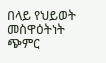በላይ የህይወት መስዋዕትነት ጭምር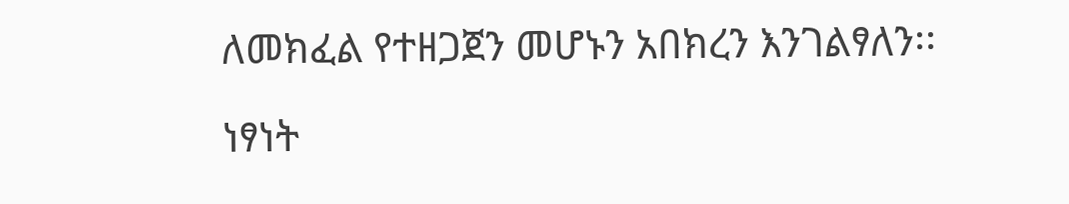ለመክፈል የተዘጋጀን መሆኑን አበክረን እንገልፃለን፡፡

ነፃነት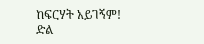ከፍርሃት አይገኝም!
ድል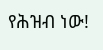የሕዝብ ነው!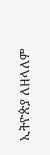ኢትዮጵያ ለዘላለም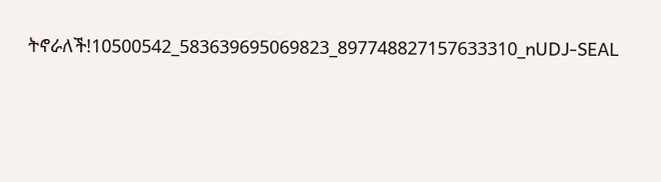ትኖራለች!10500542_583639695069823_897748827157633310_nUDJ-SEAL